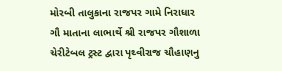મોરબી તાલુકાના રાજપર ગામે નિરાધાર ગૌ માતાના લાભાર્થે શ્રી રાજપર ગૌશાળા ચેરીટેબલ ટ્રસ્ટ દ્વારા પૃથ્વીરાજ ચૌહાણનુ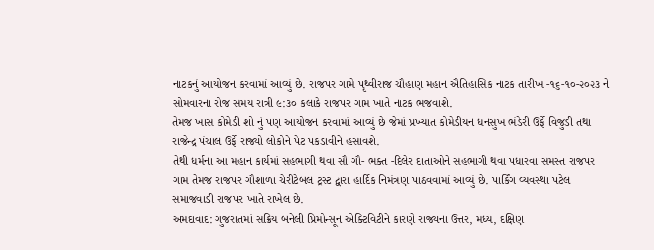નાટકનું આયોજન કરવામાં આવ્યું છે. રાજપર ગામે પૃથ્વીરાજ ચૌહાણ મહાન ઐતિહાસિક નાટક તારીખ -૧૬-૧૦-૨૦૨૩ ને સોમવારના રોજ સમય રાત્રી ૯:૩૦ કલાકે રાજપર ગામ ખાતે નાટક ભજવાશે.
તેમજ ખાસ કોમેડી શો નું પણ આયોજન કરવામાં આવ્યું છે જેમાં પ્રખ્યાત કોમેડીયન ધનસુખ ભંડેરી ઉર્ફે વિજુડી તથા રાજેન્દ્ર પંચાલ ઉર્ફે રાજ્યો લોકોને પેટ પકડાવીને હસાવશે.
તેથી ધર્મના આ મહાન કાર્યમાં સહભાગી થવા સૌ ગૌ- ભક્ત -દિલેર દાતાઓને સહભાગી થવા પધારવા સમસ્ત રાજપર ગામ તેમજ રાજપર ગૌશાળા ચેરીટેબલ ટ્રસ્ટ દ્વારા હાર્દિક નિમંત્રણ પાઠવવામાં આવ્યું છે. પાર્કિંગ વ્યવસ્થા પટેલ સમાજવાડી રાજપર ખાતે રાખેલ છે.
અમદાવાદ: ગુજરાતમાં સક્રિય બનેલી પ્રિમોન્સૂન એક્ટિવિટીને કારણે રાજ્યના ઉત્તર, મધ્ય, દક્ષિણ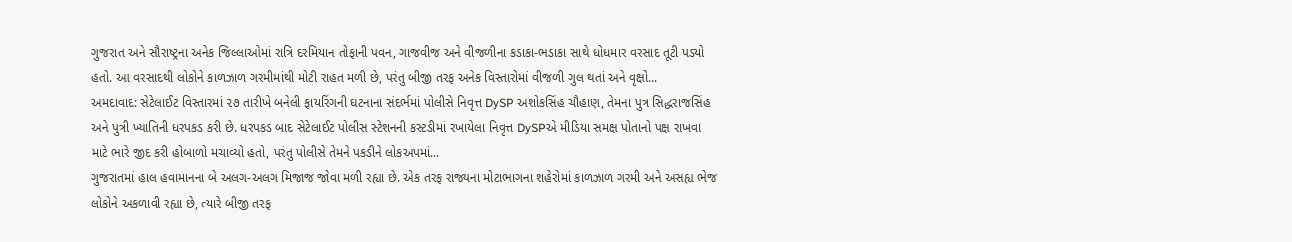ગુજરાત અને સૌરાષ્ટ્રના અનેક જિલ્લાઓમાં રાત્રિ દરમિયાન તોફાની પવન, ગાજવીજ અને વીજળીના કડાકા-ભડાકા સાથે ધોધમાર વરસાદ તૂટી પડ્યો હતો. આ વરસાદથી લોકોને કાળઝાળ ગરમીમાંથી મોટી રાહત મળી છે, પરંતુ બીજી તરફ અનેક વિસ્તારોમાં વીજળી ગુલ થતાં અને વૃક્ષો...
અમદાવાદ: સેટેલાઈટ વિસ્તારમાં ૨૭ તારીખે બનેલી ફાયરિંગની ઘટનાના સંદર્ભમાં પોલીસે નિવૃત્ત DySP અશોકસિંહ ચૌહાણ, તેમના પુત્ર સિદ્ધરાજસિંહ અને પુત્રી ખ્યાતિની ધરપકડ કરી છે. ધરપકડ બાદ સેટેલાઈટ પોલીસ સ્ટેશનની કસ્ટડીમાં રખાયેલા નિવૃત્ત DySPએ મીડિયા સમક્ષ પોતાનો પક્ષ રાખવા માટે ભારે જીદ કરી હોબાળો મચાવ્યો હતો, પરંતુ પોલીસે તેમને પકડીને લોકઅપમાં...
ગુજરાતમાં હાલ હવામાનના બે અલગ-અલગ મિજાજ જોવા મળી રહ્યા છે. એક તરફ રાજ્યના મોટાભાગના શહેરોમાં કાળઝાળ ગરમી અને અસહ્ય ભેજ લોકોને અકળાવી રહ્યા છે, ત્યારે બીજી તરફ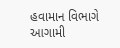હવામાન વિભાગે આગામી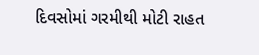દિવસોમાં ગરમીથી મોટી રાહત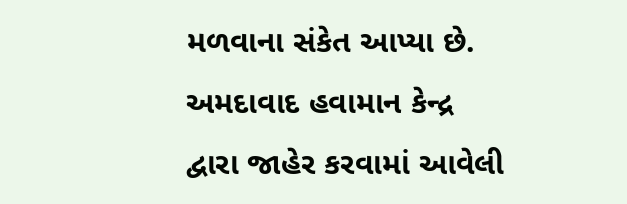મળવાના સંકેત આપ્યા છે. અમદાવાદ હવામાન કેન્દ્ર દ્વારા જાહેર કરવામાં આવેલી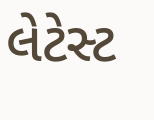લેટેસ્ટ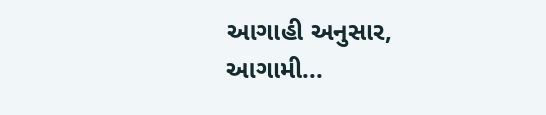આગાહી અનુસાર, આગામી...